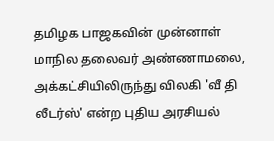தமிழக பாஜகவின் முன்னாள் மாநில தலைவர் அண்ணாமலை, அக்கட்சியிலிருந்து விலகி 'வீ தி லீடர்ஸ்' என்ற புதிய அரசியல்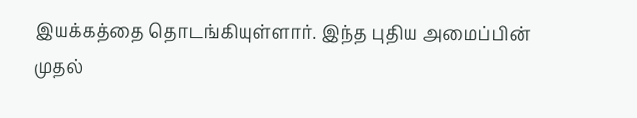இயக்கத்தை தொடங்கியுள்ளார். இந்த புதிய அமைப்பின் முதல்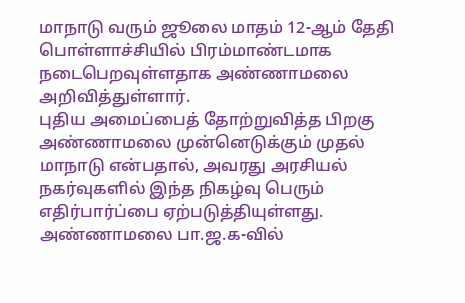மாநாடு வரும் ஜூலை மாதம் 12-ஆம் தேதி பொள்ளாச்சியில் பிரம்மாண்டமாக நடைபெறவுள்ளதாக அண்ணாமலை அறிவித்துள்ளார்.
புதிய அமைப்பைத் தோற்றுவித்த பிறகு அண்ணாமலை முன்னெடுக்கும் முதல் மாநாடு என்பதால், அவரது அரசியல் நகர்வுகளில் இந்த நிகழ்வு பெரும் எதிர்பார்ப்பை ஏற்படுத்தியுள்ளது. அண்ணாமலை பா.ஜ.க-வில்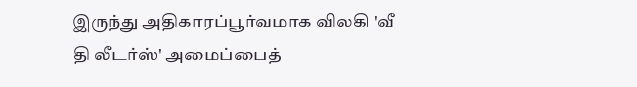இருந்து அதிகாரப்பூர்வமாக விலகி 'வீ தி லீடர்ஸ்' அமைப்பைத்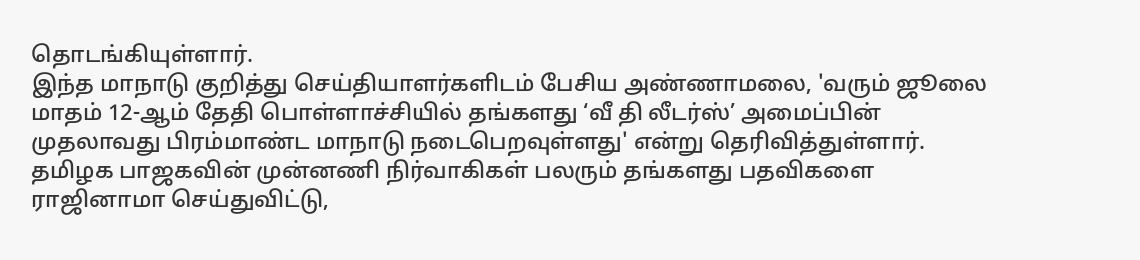தொடங்கியுள்ளார்.
இந்த மாநாடு குறித்து செய்தியாளர்களிடம் பேசிய அண்ணாமலை, 'வரும் ஜூலை மாதம் 12-ஆம் தேதி பொள்ளாச்சியில் தங்களது ‘வீ தி லீடர்ஸ்’ அமைப்பின் முதலாவது பிரம்மாண்ட மாநாடு நடைபெறவுள்ளது' என்று தெரிவித்துள்ளார்.
தமிழக பாஜகவின் முன்னணி நிர்வாகிகள் பலரும் தங்களது பதவிகளை ராஜினாமா செய்துவிட்டு,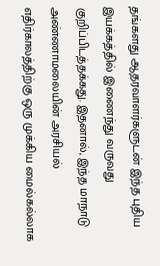தங்களது ஆதரவாளர்களுடன் இந்த புதிய இயக்கத்தில் இணைந்து வருவது குறிப்பிடத்தக்கது. இதனால், இந்த மாநாடு அண்ணாமலையின் அரசியல் எதிர்காலத்திற்கு ஒரு முக்கிய மைல்கல்லாக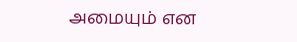அமையும் என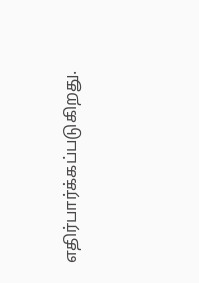எதிர்பார்க்கப்படுகிறது.